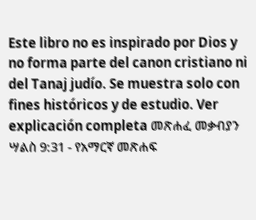Este libro no es inspirado por Dios y no forma parte del canon cristiano ni del Tanaj judío. Se muestra solo con fines históricos y de estudio. Ver explicación completa መጽሐፈ መቃብያን ሣልስ 9:31 - የአማርኛ መጽሐፍ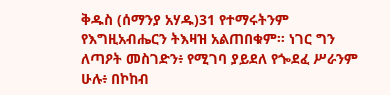ቅዱስ (ሰማንያ አሃዱ)31 የተማሩትንም የእግዚአብሔርን ትእዛዝ አልጠበቁም። ነገር ግን ለጣዖት መስገድን፥ የሚገባ ያይደለ የጐደፈ ሥራንም ሁሉ፥ በኮከብ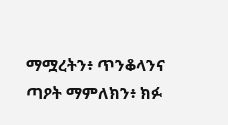ማሟረትን፥ ጥንቆላንና ጣዖት ማምለክን፥ ክፉ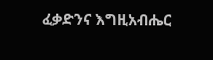ፈቃድንና እግዚአብሔር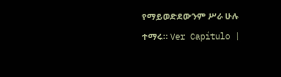የማይወድደውንም ሥራ ሁሉ ተማሩ። Ver Capítulo |